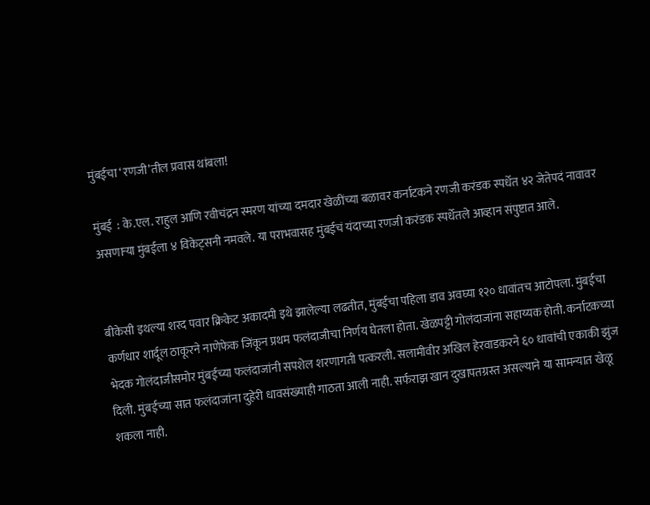मुंबईचा ‘रणजी’तील प्रवास थांबला!

मुंबई  : के.एल. राहुल आणि रवीचंद्रन स्मरण यांच्या दमदार खेळींच्या बळावर कर्नाटकने रणजी करंडक स्पर्धेत ४२ जेतेपदं नावावर असणाऱ्या मुंबईला ४ विकेट्सनी नमवले. या पराभवासह मुंबईचं यंदाच्या रणजी करंडक स्पर्धेतले आव्हान संपुष्टात आले.


बीकेसी इथल्या शरद पवार क्रिकेट अकादमी इथे झालेल्या लढतीत, मुंबईचा पहिला डाव अवघ्या १२० धावांतच आटोपला. मुंबईचा कर्णधार शार्दूल ठाकूरने नाणेफेक जिंकून प्रथम फलंदाजीचा निर्णय घेतला होता. खेळपट्टी गोलंदाजांना सहाय्यक होती. कर्नाटकच्या भेदक गोलंदाजीसमोर मुंबईच्या फलंदाजांनी सपशेल शरणागती पत्करली. सलामीवीर अखिल हेरवाडकरने ६० धावांची एकाकी झुंज दिली. मुंबईच्या सात फलंदाजांना दुहेरी धावसंख्याही गाठता आली नाही. सर्फराझ खान दुखापतग्रस्त असल्याने या सामन्यात खेळू शकला नाही.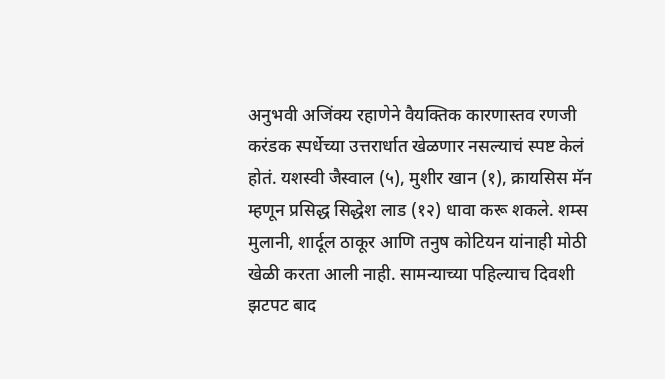अनुभवी अजिंक्य रहाणेने वैयक्तिक कारणास्तव रणजी करंडक स्पर्धेच्या उत्तरार्धात खेळणार नसल्याचं स्पष्ट केलं होतं. यशस्वी जैस्वाल (५), मुशीर खान (१), क्रायसिस मॅन म्हणून प्रसिद्ध सिद्धेश लाड (१२) धावा करू शकले. शम्स मुलानी, शार्दूल ठाकूर आणि तनुष कोटियन यांनाही मोठी खेळी करता आली नाही. सामन्याच्या पहिल्याच दिवशी झटपट बाद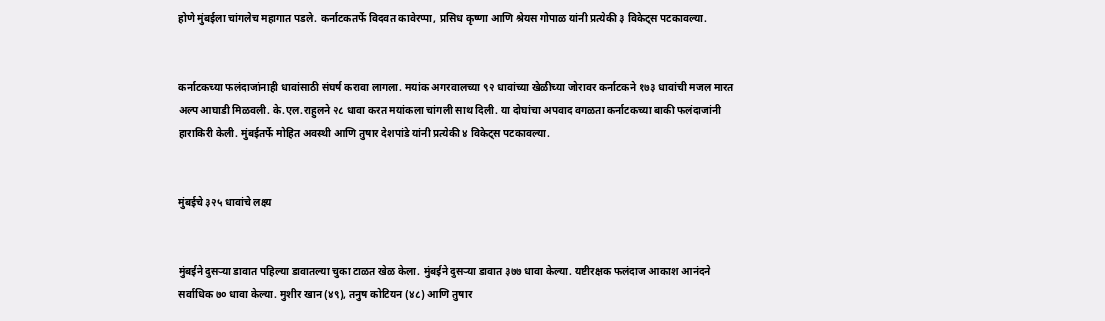होणे मुंबईला चांगलेच महागात पडले. कर्नाटकतर्फे विदवत कावेरप्पा, प्रसिध कृष्णा आणि श्रेयस गोपाळ यांनी प्रत्येकी ३ विकेट्स पटकावल्या.


कर्नाटकच्या फलंदाजांनाही धावांसाठी संघर्ष करावा लागला. मयांक अगरवालच्या ९२ धावांच्या खेळीच्या जोरावर कर्नाटकने १७३ धावांची मजल मारत अल्प आघाडी मिळवली. के.एल.राहुलने २८ धावा करत मयांकला चांगली साथ दिली. या दोघांचा अपवाद वगळता कर्नाटकच्या बाकी फलंदाजांनी हाराकिरी केली. मुंबईतर्फे मोहित अवस्थी आणि तुषार देशपांडे यांनी प्रत्येकी ४ विकेट्स पटकावल्या.


मुंबईचे ३२५ धावांचे लक्ष्य


मुंबईने दुसऱ्या डावात पहिल्या डावातल्या चुका टाळत खेळ केला. मुंबईने दुसऱ्या डावात ३७७ धावा केल्या. यष्टीरक्षक फलंदाज आकाश आनंदने सर्वाधिक ७० धावा केल्या. मुशीर खान (४९), तनुष कोटियन (४८) आणि तुषार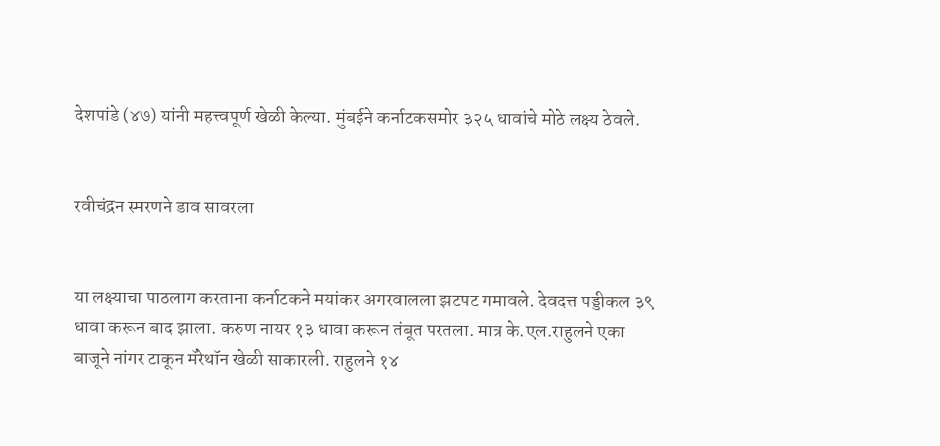देशपांडे (४७) यांनी महत्त्वपूर्ण खेळी केल्या. मुंबईने कर्नाटकसमोर ३२५ धावांचे मोठे लक्ष्य ठेवले.


रवीचंद्रन स्मरणने डाव सावरला


या लक्ष्याचा पाठलाग करताना कर्नाटकने मयांकर अगरवालला झटपट गमावले. देवदत्त पड्डीकल ३९ धावा करून बाद झाला. करुण नायर १३ धावा करून तंबूत परतला. मात्र के.एल.राहुलने एका बाजूने नांगर टाकून मॅरेथॉन खेळी साकारली. राहुलने १४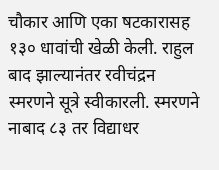चौकार आणि एका षटकारासह १३० धावांची खेळी केली. राहुल बाद झाल्यानंतर रवीचंद्रन स्मरणने सूत्रे स्वीकारली. स्मरणने नाबाद ८३ तर विद्याधर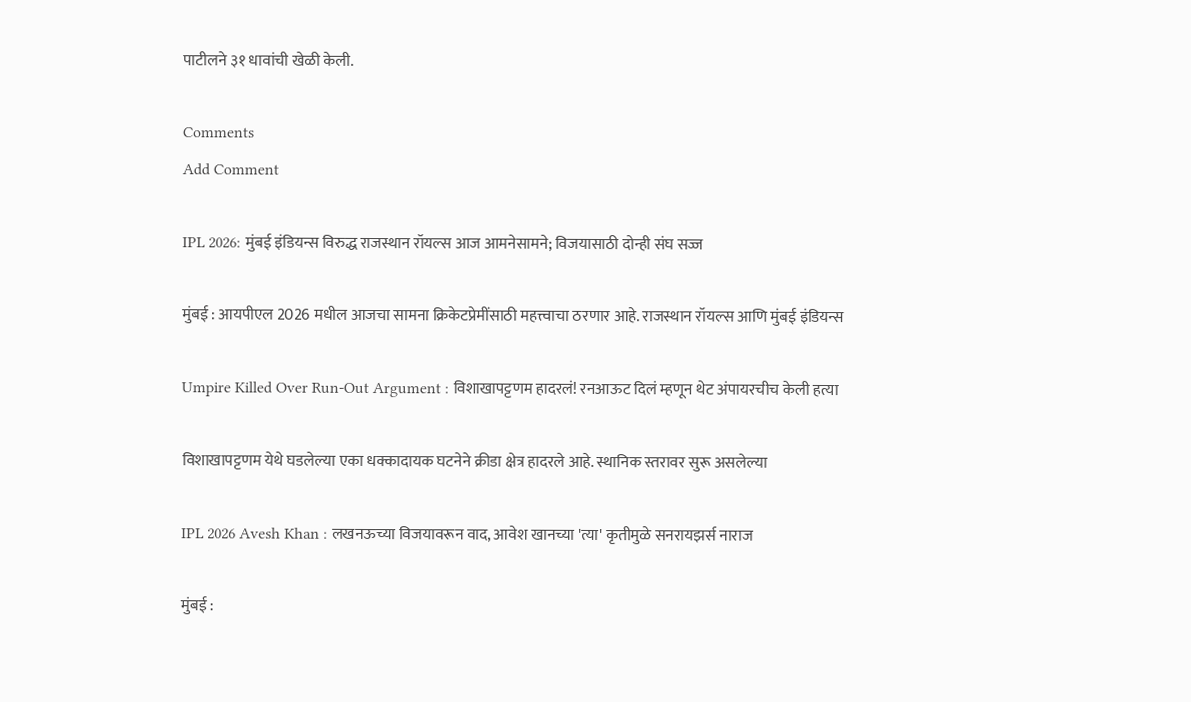पाटीलने ३१ धावांची खेळी केली.

Comments
Add Comment

IPL 2026: मुंबई इंडियन्स विरुद्ध राजस्थान रॉयल्स आज आमनेसामने; विजयासाठी दोन्ही संघ सज्ज

मुंबई : आयपीएल 2026 मधील आजचा सामना क्रिकेटप्रेमींसाठी महत्त्वाचा ठरणार आहे. राजस्थान रॉयल्स आणि मुंबई इंडियन्स

Umpire Killed Over Run-Out Argument : विशाखापट्टणम हादरलं! रनआऊट दिलं म्हणून थेट अंपायरचीच केली हत्या

विशाखापट्टणम येथे घडलेल्या एका धक्कादायक घटनेने क्रीडा क्षेत्र हादरले आहे. स्थानिक स्तरावर सुरू असलेल्या

IPL 2026 Avesh Khan : लखनऊच्या विजयावरून वाद, आवेश खानच्या 'त्या' कृतीमुळे सनरायझर्स नाराज

मुंबई :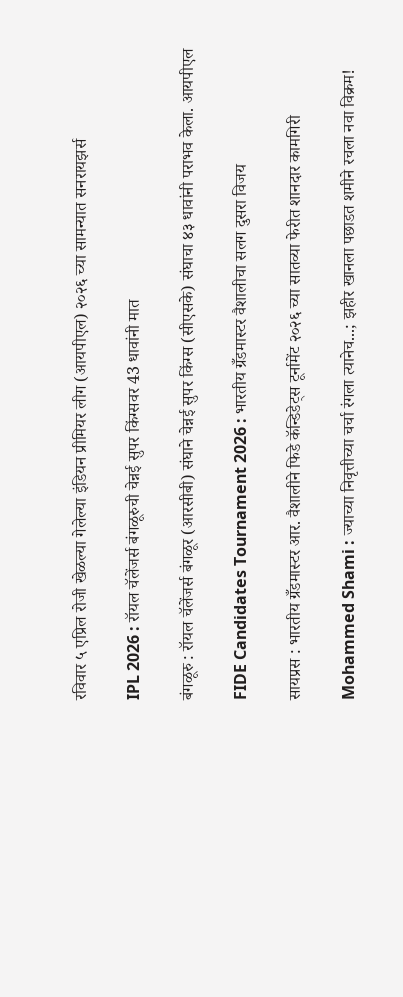रविवार ५ एप्रिल रोजी खेळल्या गेलेल्या इंडियन प्रीमियर लीग (आयपीएल) २०२६ च्या सामन्यात सनरायझर्स

IPL 2026 : रॉयल चॅलेंजर्स बंगळूरुची चेन्नई सुपर किंग्सवर 43 धावांनी मात

बंगळूरु : रॉयल चॅलेंजर्स बंगळूर (आरसीबी) संघाने चेन्नई सुपर किंग्स (सीएसके) संघाचा ४३ धावांनी पराभव केला. आयपीएल

FIDE Candidates Tournament 2026 : भारतीय ग्रँडमास्टर वैशालीचा सलग दुसरा विजय

सायप्रस : भारतीय ग्रँडमास्टर आर. वैशालीने फिडे कॅन्डिडेट्स टूर्नामेंट २०२६ च्या सातव्या फेरीत शानदार कामगिरी

Mohammed Shami : ज्याच्या निवृत्तीच्या चर्चा रंगला त्यानेच...; झहीर खानला पछाडत शमीने रचला नवा विक्रम!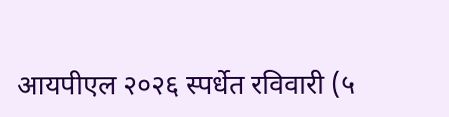आयपीएल २०२६ स्पर्धेत रविवारी (५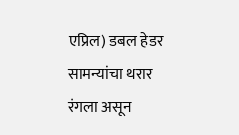एप्रिल) डबल हेडर सामन्यांचा थरार रंगला असून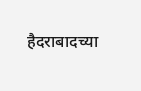हैदराबादच्या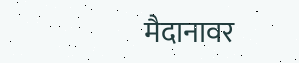मैदानावर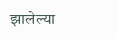झालेल्या